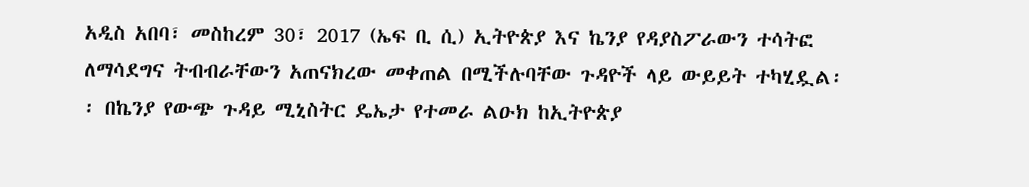አዲስ አበባ፣ መስከረም 30፣ 2017 (ኤፍ ቢ ሲ) ኢትዮጵያ እና ኬንያ የዳያስፖራውን ተሳትፎ ለማሳደግና ትብብራቸውን አጠናክረው መቀጠል በሚችሉባቸው ጉዳዮች ላይ ውይይት ተካሂዷል፡፡ በኬንያ የውጭ ጉዳይ ሚኒስትር ዴኤታ የተመራ ልዑክ ከኢትዮጵያ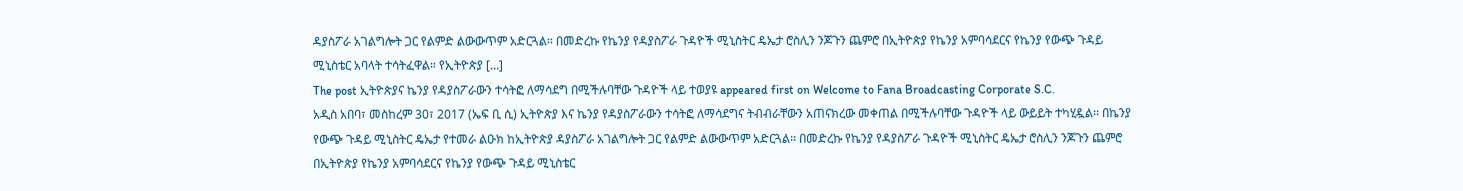ዳያስፖራ አገልግሎት ጋር የልምድ ልውውጥም አድርጓል፡፡ በመድረኩ የኬንያ የዳያስፖራ ጉዳዮች ሚኒስትር ዴኤታ ሮስሊን ንጆጉን ጨምሮ በኢትዮጵያ የኬንያ አምባሳደርና የኬንያ የውጭ ጉዳይ ሚኒስቴር አባላት ተሳትፈዋል። የኢትዮጵያ […]
The post ኢትዮጵያና ኬንያ የዳያስፖራውን ተሳትፎ ለማሳደግ በሚችሉባቸው ጉዳዮች ላይ ተወያዩ appeared first on Welcome to Fana Broadcasting Corporate S.C.
አዲስ አበባ፣ መስከረም 30፣ 2017 (ኤፍ ቢ ሲ) ኢትዮጵያ እና ኬንያ የዳያስፖራውን ተሳትፎ ለማሳደግና ትብብራቸውን አጠናክረው መቀጠል በሚችሉባቸው ጉዳዮች ላይ ውይይት ተካሂዷል፡፡ በኬንያ የውጭ ጉዳይ ሚኒስትር ዴኤታ የተመራ ልዑክ ከኢትዮጵያ ዳያስፖራ አገልግሎት ጋር የልምድ ልውውጥም አድርጓል፡፡ በመድረኩ የኬንያ የዳያስፖራ ጉዳዮች ሚኒስትር ዴኤታ ሮስሊን ንጆጉን ጨምሮ በኢትዮጵያ የኬንያ አምባሳደርና የኬንያ የውጭ ጉዳይ ሚኒስቴር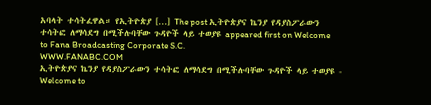አባላት ተሳትፈዋል። የኢትዮጵያ […] The post ኢትዮጵያና ኬንያ የዳያስፖራውን ተሳትፎ ለማሳደግ በሚችሉባቸው ጉዳዮች ላይ ተወያዩ appeared first on Welcome to Fana Broadcasting Corporate S.C.
WWW.FANABC.COM
ኢትዮጵያና ኬንያ የዳያስፖራውን ተሳትፎ ለማሳደግ በሚችሉባቸው ጉዳዮች ላይ ተወያዩ - Welcome to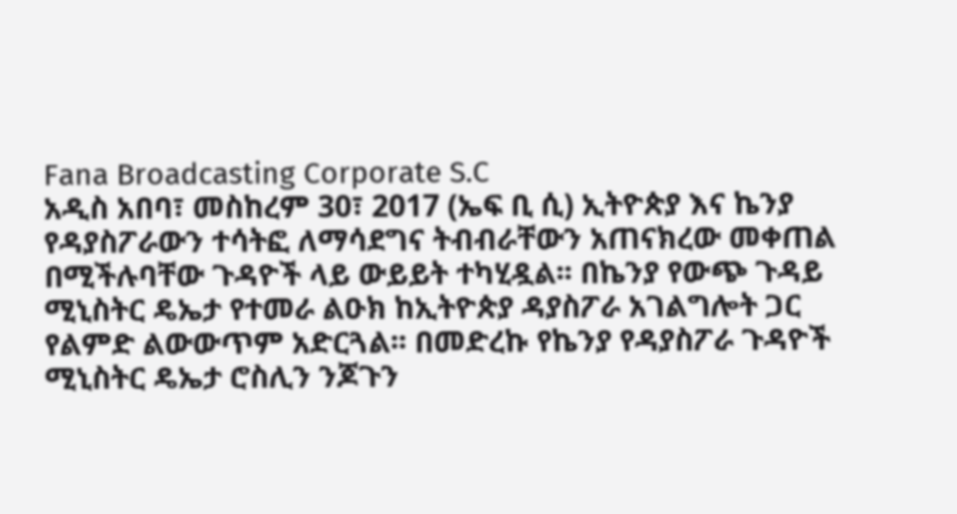Fana Broadcasting Corporate S.C
አዲስ አበባ፣ መስከረም 30፣ 2017 (ኤፍ ቢ ሲ) ኢትዮጵያ እና ኬንያ የዳያስፖራውን ተሳትፎ ለማሳደግና ትብብራቸውን አጠናክረው መቀጠል በሚችሉባቸው ጉዳዮች ላይ ውይይት ተካሂዷል፡፡ በኬንያ የውጭ ጉዳይ ሚኒስትር ዴኤታ የተመራ ልዑክ ከኢትዮጵያ ዳያስፖራ አገልግሎት ጋር የልምድ ልውውጥም አድርጓል፡፡ በመድረኩ የኬንያ የዳያስፖራ ጉዳዮች ሚኒስትር ዴኤታ ሮስሊን ንጆጉን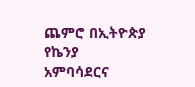ጨምሮ በኢትዮጵያ የኬንያ አምባሳደርና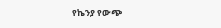የኬንያ የውጭ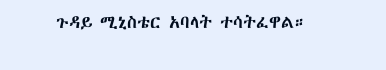ጉዳይ ሚኒስቴር አባላት ተሳትፈዋል።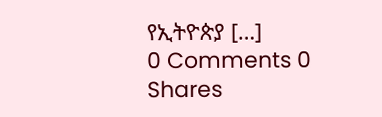የኢትዮጵያ […]
0 Comments 0 Shares